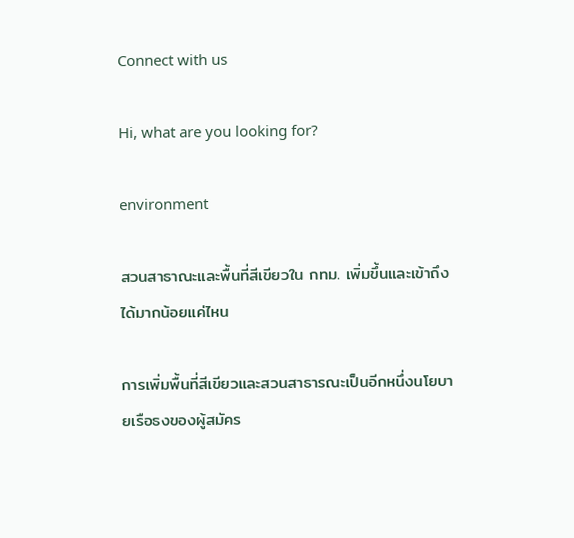Connect with us

Hi, what are you looking for?

environment

สวนสาธาณะและพื้นที่สีเขียวใน กทม. เพิ่มขึ้นและเข้าถึงได้มากน้อยแค่ไหน

การเพิ่มพื้นที่สีเขียวและสวนสาธารณะเป็นอีกหนึ่งนโยบายเรือธงของผู้สมัคร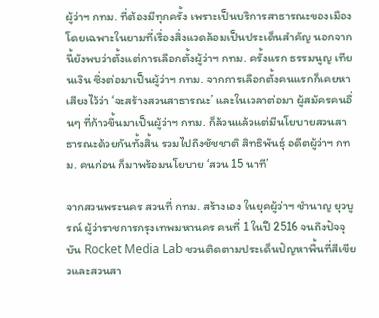ผู้ว่าฯ กทม. ที่ต้องมีทุกครั้ง เพราะเป็นบริการสาธารณะของเมืองโดยเฉพาะในยามที่เรื่องสิ่งแวดล้อมเป็นประเด็นสำคัญ นอกจากนี้ยังพบว่าตั้งแต่การเลือกตั้งผู้ว่าฯ กทม. ครั้งแรก ธรรมนูญ เทียนเงิน ซึ่งต่อมาเป็นผู้ว่าฯ กทม. จากการเลือกตั้งคนแรกก็เคยหาเสียงไว้ว่า ‘จะสร้างสวนสาธารณะ’ และในเวลาต่อมา ผู้สมัครคนอื่นๆ ที่ก้าวขึ้นมาเป็นผู้ว่าฯ กทม. ก็ล้วนแล้วแต่มีนโยบายสวนสาธารณะด้วยกันทั้งสิ้น รวมไปถึงชัชชาติ สิทธิพันธุ์ อดีตผู้ว่าฯ กทม. คนก่อน ก็มาพร้อมนโยบาย ‘สวน 15 นาที’

จากสวนพระนคร สวนที่ กทม. สร้างเอง ในยุคผู้ว่าฯ ชำนาญ ยุวบูรณ์ ผู้ว่าราชการกรุงเทพมหานคร คนที่ 1 ในปี 2516 จนถึงปัจจุบัน Rocket Media Lab ชวนติดตามประเด็นปัญหาพื้นที่สีเขียวและสวนสา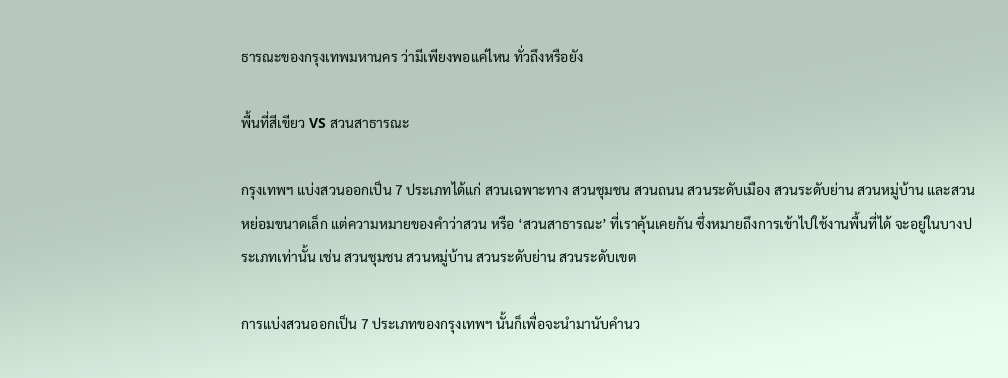ธารณะของกรุงเทพมหานคร ว่ามีเพียงพอแค่ไหน ทั่วถึงหรือยัง

พื้นที่สีเขียว VS สวนสาธารณะ

กรุงเทพฯ แบ่งสวนออกเป็น 7 ประเภทได้แก่ สวนเฉพาะทาง สวนชุมชน สวนถนน สวนระดับเมือง สวนระดับย่าน สวนหมู่บ้าน และสวนหย่อมขนาดเล็ก แต่ความหมายของคำว่าสวน หรือ ‘สวนสาธารณะ’ ที่เราคุ้นเคยกัน ซึ่งหมายถึงการเข้าไปใช้งานพื้นที่ได้ จะอยู่ในบางประเภทเท่านั้น เช่น สวนชุมชน สวนหมู่บ้าน สวนระดับย่าน สวนระดับเขต

การแบ่งสวนออกเป็น 7 ประเภทของกรุงเทพฯ นั้นก็เพื่อจะนำมานับคำนว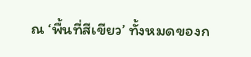ณ ‘พื้นที่สีเขียว’ ทั้งหมดของก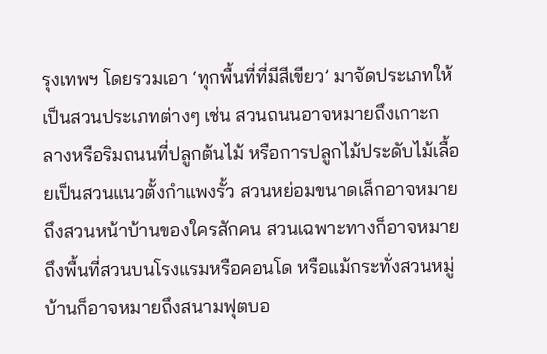รุงเทพฯ โดยรวมเอา ‘ทุกพื้นที่ที่มีสีเขียว’ มาจัดประเภทให้เป็นสวนประเภทต่างๆ เช่น สวนถนนอาจหมายถึงเกาะกลางหรือริมถนนที่ปลูกต้นไม้ หรือการปลูกไม้ประดับไม้เลื้อยเป็นสวนแนวตั้งกำแพงรั้ว สวนหย่อมขนาดเล็กอาจหมายถึงสวนหน้าบ้านของใครสักคน สวนเฉพาะทางก็อาจหมายถึงพื้นที่สวนบนโรงแรมหรือคอนโด หรือแม้กระทั่งสวนหมู่บ้านก็อาจหมายถึงสนามฟุตบอ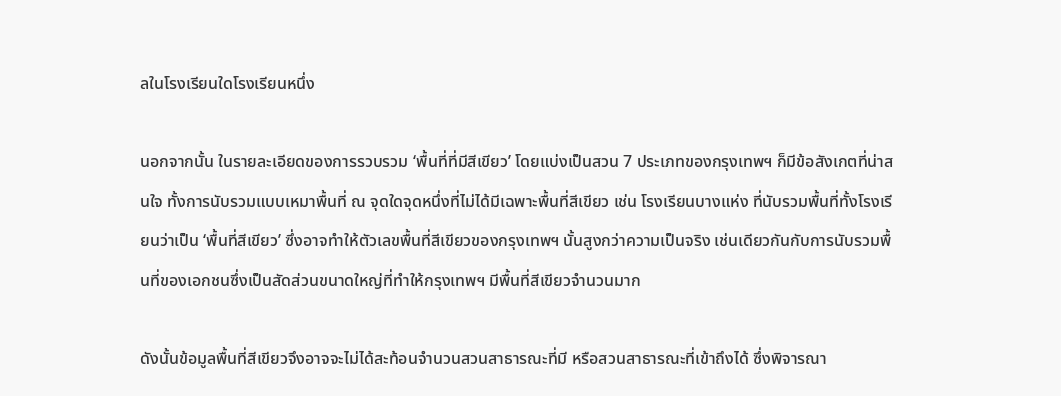ลในโรงเรียนใดโรงเรียนหนึ่ง

นอกจากนั้น ในรายละเอียดของการรวบรวม ‘พื้นที่ที่มีสีเขียว’ โดยแบ่งเป็นสวน 7 ประเภทของกรุงเทพฯ ก็มีข้อสังเกตที่น่าสนใจ ทั้งการนับรวมแบบเหมาพื้นที่ ณ จุดใดจุดหนึ่งที่ไม่ได้มีเฉพาะพื้นที่สีเขียว เช่น โรงเรียนบางแห่ง ที่นับรวมพื้นที่ทั้งโรงเรียนว่าเป็น ‘พื้นที่สีเขียว’ ซึ่งอาจทำให้ตัวเลขพื้นที่สีเขียวของกรุงเทพฯ นั้นสูงกว่าความเป็นจริง เช่นเดียวกันกับการนับรวมพื้นที่ของเอกชนซึ่งเป็นสัดส่วนขนาดใหญ่ที่ทำให้กรุงเทพฯ มีพื้นที่สีเขียวจำนวนมาก

ดังนั้นข้อมูลพื้นที่สีเขียวจึงอาจจะไม่ได้สะท้อนจำนวนสวนสาธารณะที่มี หรือสวนสาธารณะที่เข้าถึงได้ ซึ่งพิจารณา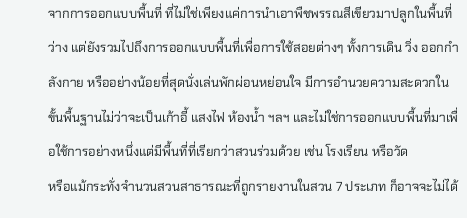จากการออกแบบพื้นที่ ที่ไม่ใช่เพียงแค่การนำเอาพืชพรรณสีเขียวมาปลูกในพื้นที่ว่าง แต่ยังรวมไปถึงการออกแบบพื้นที่เพื่อการใช้สอยต่างๆ ทั้งการเดิน วิ่ง ออกกำลังกาย หรืออย่างน้อยที่สุดนั่งเล่นพักผ่อนหย่อนใจ มีการอำนวยความสะดวกในขั้นพื้นฐานไม่ว่าจะเป็นเก้าอี้ แสงไฟ ห้องน้ำ ฯลฯ และไม่ใช่การออกแบบพื้นที่มาเพื่อใช้การอย่างหนึ่งแต่มีพื้นที่ที่เรียกว่าสวนร่วมด้วย เช่น โรงเรียน หรือวัด
หรือแม้กระทั่งจำนวนสวนสาธารณะที่ถูกรายงานในสวน 7 ประเภท ก็อาจจะไม่ได้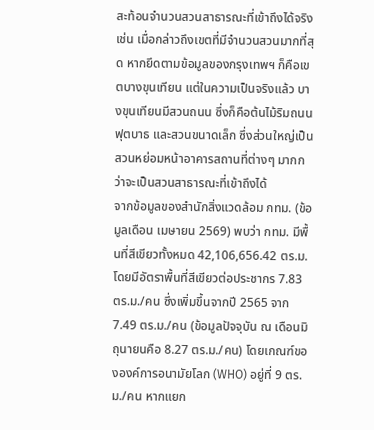สะท้อนจำนวนสวนสาธารณะที่เข้าถึงได้จริง เช่น เมื่อกล่าวถึงเขตที่มีจำนวนสวนมากที่สุด หากยึดตามข้อมูลของกรุงเทพฯ ก็คือเขตบางขุนเทียน แต่ในความเป็นจริงแล้ว บางขุนเทียนมีสวนถนน ซึ่งก็คือต้นไม้ริมถนน ฟุตบาธ และสวนขนาดเล็ก ซึ่งส่วนใหญ่เป็นสวนหย่อมหน้าอาคารสถานที่ต่างๆ มากกว่าจะเป็นสวนสาธารณะที่เข้าถึงได้
จากข้อมูลของสำนักสิ่งแวดล้อม กทม. (ข้อมูลเดือน เมษายน 2569) พบว่า กทม. มีพื้นที่สีเขียวทั้งหมด 42,106,656.42 ตร.ม. โดยมีอัตราพื้นที่สีเขียวต่อประชากร 7.83 ตร.ม./คน ซึ่งเพิ่มขึ้นจากปี 2565 จาก 7.49 ตร.ม./คน (ข้อมูลปัจจุบัน ณ เดือนมิถุนายนคือ 8.27 ตร.ม./คน) โดยเกณฑ์ขององค์การอนามัยโลก (WHO) อยู่ที่ 9 ตร.ม./คน หากแยก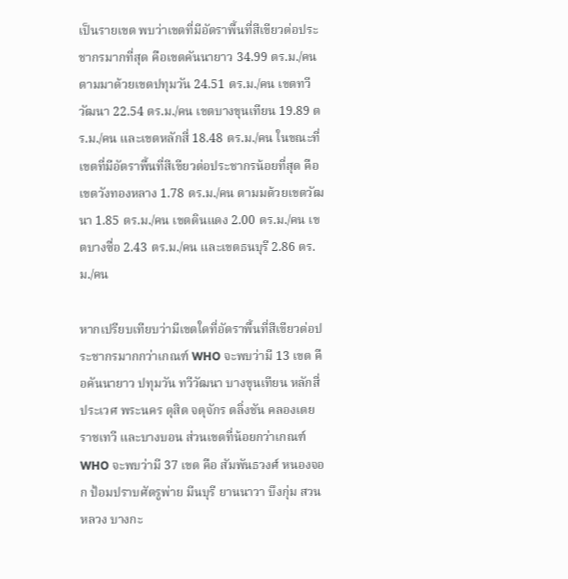เป็นรายเขต พบว่าเขตที่มีอัตราพื้นที่สีเขียวต่อประชากรมากที่สุด คือเขตคันนายาว 34.99 ตร.ม./คน ตามมาด้วยเขตปทุมวัน 24.51 ตร.ม./คน เขตทวีวัฒนา 22.54 ตร.ม./คน เขตบางขุนเทียน 19.89 ตร.ม./คน และเขตหลักสี่ 18.48 ตร.ม./คน ในขณะที่เขตที่มีอัตราพื้นที่สีเขียวต่อประชากรน้อยที่สุด คือเขตวังทองหลาง 1.78 ตร.ม./คน ตามมด้วยเขตวัฒนา 1.85 ตร.ม./คน เขตดินแดง 2.00 ตร.ม./คน เขตบางซื่อ 2.43 ตร.ม./คน และเขตธนบุรี 2.86 ตร.ม./คน

หากเปรียบเทียบว่ามีเขตใดที่อัตราพื้นที่สีเขียวต่อประชากรมากกว่าเกณฑ์ WHO จะพบว่ามี 13 เขต คือคันนายาว ปทุมวัน ทวีวัฒนา บางขุนเทียน หลักสี่ ประเวศ พระนคร ดุสิต จตุจักร ตลิ่งชัน คลองเตย ราชเทวี และบางบอน ส่วนเขตที่น้อยกว่าเกณฑ์ WHO จะพบว่ามี 37 เขต คือ สัมพันธวงศ์ หนองจอก ป้อมปราบศัตรูพ่าย มีนบุรี ยานนาวา บึงกุ่ม สวนหลวง บางกะ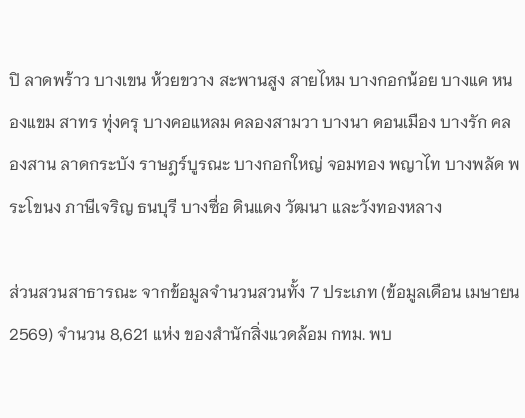ปิ ลาดพร้าว บางเขน ห้วยขวาง สะพานสูง สายไหม บางกอกน้อย บางแค หนองแขม สาทร ทุ่งครุ บางคอแหลม คลองสามวา บางนา ดอนเมือง บางรัก คลองสาน ลาดกระบัง ราษฎร์บูรณะ บางกอกใหญ่ จอมทอง พญาไท บางพลัด พระโขนง ภาษีเจริญ ธนบุรี บางซื่อ ดินแดง วัฒนา และวังทองหลาง

ส่วนสวนสาธารณะ จากข้อมูลจำนวนสวนทั้ง 7 ประเภท (ข้อมูลเดือน เมษายน 2569) จำนวน 8,621 แห่ง ของสำนักสิ่งแวดล้อม กทม. พบ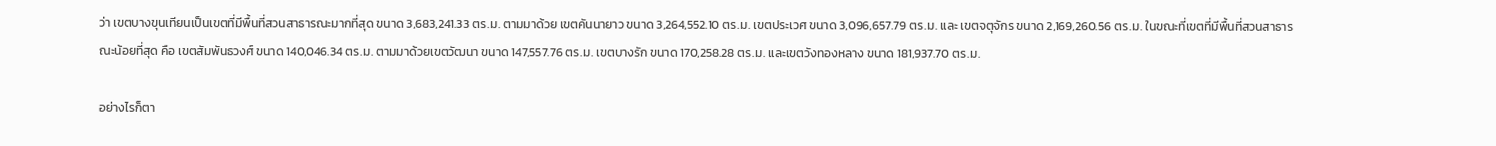ว่า เขตบางขุนเทียนเป็นเขตที่มีพื้นที่สวนสาธารณะมากที่สุด ขนาด 3,683,241.33 ตร.ม. ตามมาด้วย เขตคันนายาว ขนาด 3,264,552.10 ตร.ม. เขตประเวศ ขนาด 3,096,657.79 ตร.ม. และ เขตจตุจักร ขนาด 2,169,260.56 ตร.ม. ในขณะที่เขตที่มีพื้นที่สวนสาธารณะน้อยที่สุด คือ เขตสัมพันธวงศ์ ขนาด 140,046.34 ตร.ม. ตามมาด้วยเขตวัฒนา ขนาด 147,557.76 ตร.ม. เขตบางรัก ขนาด 170,258.28 ตร.ม. และเขตวังทองหลาง ขนาด 181,937.70 ตร.ม.

อย่างไรก็ตา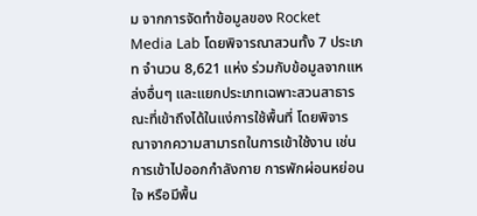ม จากการจัดทำข้อมูลของ Rocket Media Lab โดยพิจารณาสวนทั้ง 7 ประเภท จำนวน 8,621 แห่ง ร่วมกับข้อมูลจากแหล่งอื่นๆ และแยกประเภทเฉพาะสวนสาธารณะที่เข้าถึงได้ในแง่การใช้พื้นที่ โดยพิจารณาจากความสามารถในการเข้าใช้งาน เช่น การเข้าไปออกกำลังกาย การพักผ่อนหย่อนใจ หรือมีพื้น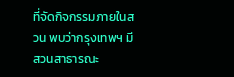ที่จัดกิจกรรมภายในสวน พบว่ากรุงเทพฯ มีสวนสาธารณะ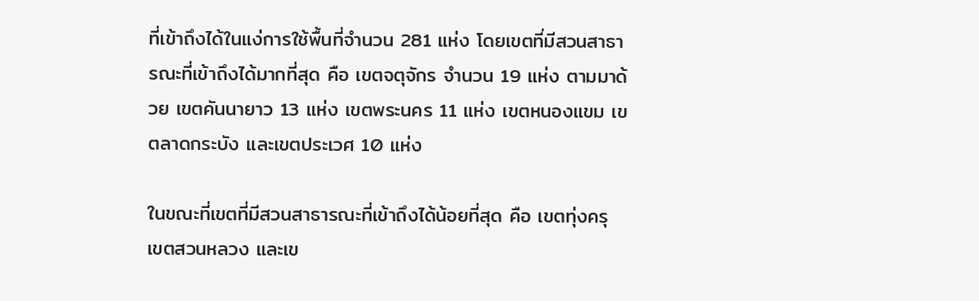ที่เข้าถึงได้ในแง่การใช้พื้นที่จำนวน 281 แห่ง โดยเขตที่มีสวนสาธารณะที่เข้าถึงได้มากที่สุด คือ เขตจตุจักร จำนวน 19 แห่ง ตามมาด้วย เขตคันนายาว 13 แห่ง เขตพระนคร 11 แห่ง เขตหนองแขม เขตลาดกระบัง และเขตประเวศ 10 แห่ง

ในขณะที่เขตที่มีสวนสาธารณะที่เข้าถึงได้น้อยที่สุด คือ เขตทุ่งครุ เขตสวนหลวง และเข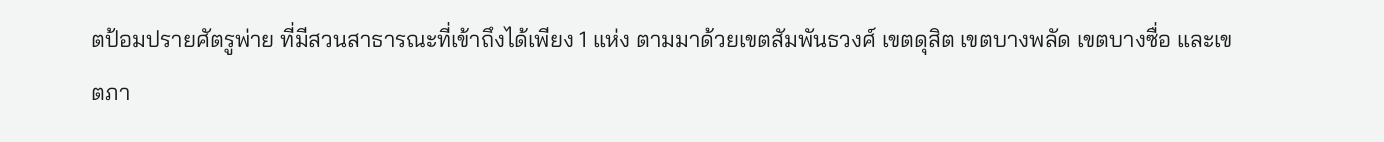ตป้อมปรายศัตรูพ่าย ที่มีสวนสาธารณะที่เข้าถึงได้เพียง 1 แห่ง ตามมาด้วยเขตสัมพันธวงศ์ เขตดุสิต เขตบางพลัด เขตบางซื่อ และเขตภา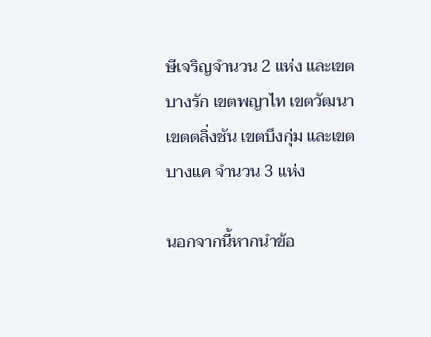ษีเจริญจำนวน 2 แห่ง และเขตบางรัก เขตพญาไท เขตวัฒนา เขตตลิ่งชัน เขตบึงกุ่ม และเขตบางแค จำนวน 3 แห่ง

นอกจากนี้หากนำข้อ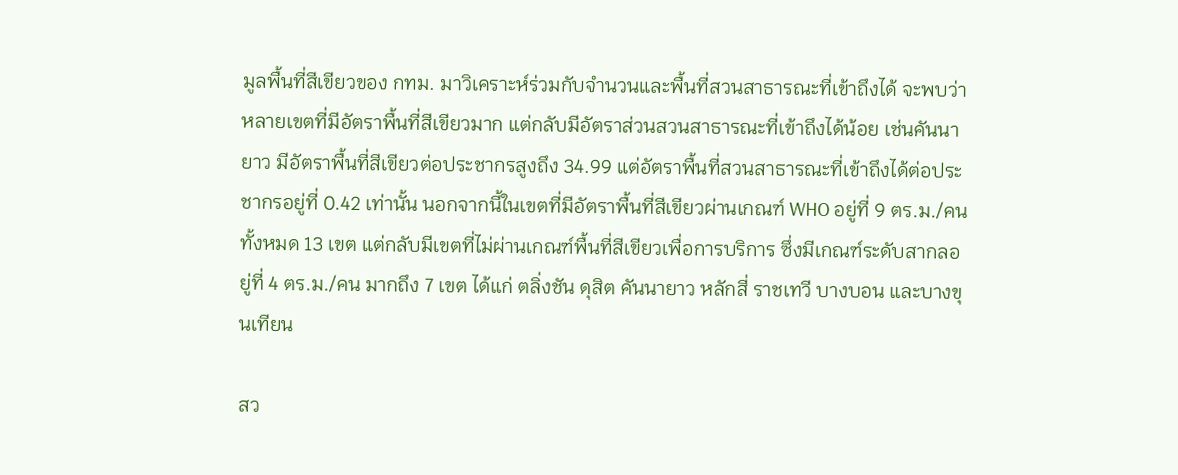มูลพื้นที่สีเขียวของ กทม. มาวิเคราะห์ร่วมกับจำนวนและพื้นที่สวนสาธารณะที่เข้าถึงได้ จะพบว่า หลายเขตที่มีอัตราพื้นที่สีเขียวมาก แต่กลับมีอัตราส่วนสวนสาธารณะที่เข้าถึงได้น้อย เช่นคันนายาว มีอัตราพื้นที่สีเขียวต่อประชากรสูงถึง 34.99 แต่อัตราพื้นที่สวนสาธารณะที่เข้าถึงได้ต่อประชากรอยู่ที่ 0.42 เท่านั้น นอกจากนี้ในเขตที่มีอัตราพื้นที่สีเขียวผ่านเกณฑ์ WHO อยู่ที่ 9 ตร.ม./คน ทั้งหมด 13 เขต แต่กลับมีเขตที่ไม่ผ่านเกณฑ์พื้นที่สีเขียวเพื่อการบริการ ซึ่งมีเกณฑ์ระดับสากลอยู่ที่ 4 ตร.ม./คน มากถึง 7 เขต ได้แก่ ตลิ่งชัน ดุสิต คันนายาว หลักสี่ ราชเทวี บางบอน และบางขุนเทียน

สว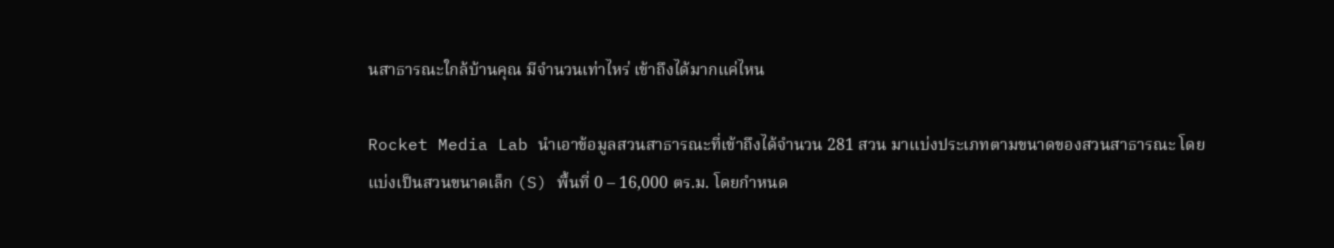นสาธารณะใกล้บ้านคุณ มีจำนวนเท่าไหร่ เข้าถึงได้มากแค่ไหน

Rocket Media Lab นำเอาข้อมูลสวนสาธารณะที่เข้าถึงได้จำนวน 281 สวน มาแบ่งประเภทตามขนาดของสวนสาธารณะ โดยแบ่งเป็นสวนขนาดเล็ก (S) พื้นที่ 0 – 16,000 ตร.ม. โดยกำหนด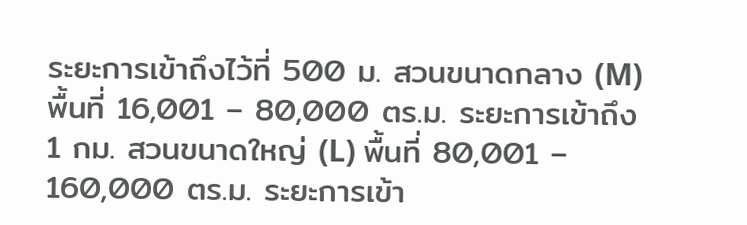ระยะการเข้าถึงไว้ที่ 500 ม. สวนขนาดกลาง (M) พื้นที่ 16,001 – 80,000 ตร.ม. ระยะการเข้าถึง 1 กม. สวนขนาดใหญ่ (L) พื้นที่ 80,001 – 160,000 ตร.ม. ระยะการเข้า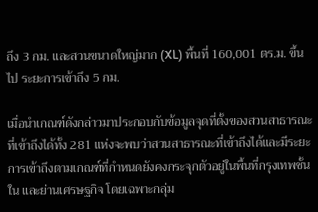ถึง 3 กม. และสวนขนาดใหญ่มาก (XL) พื้นที่ 160,001 ตร.ม. ขึ้นไป ระยะการเข้าถึง 5 กม.

เมื่อนำเกณฑ์ดังกล่าวมาประกอบกับข้อมูลจุดที่ตั้งของสวนสาธารณะที่เข้าถึงได้ทั้ง 281 แห่งจะพบว่าสวนสาธารณะที่เข้าถึงได้และมีระยะการเข้าถึงตามเกณฑ์ที่กำหนดยังคงกระจุกตัวอยู่ในพื้นที่กรุงเทพชั้นใน และย่านเศรษฐกิจ โดยเฉพาะกลุ่ม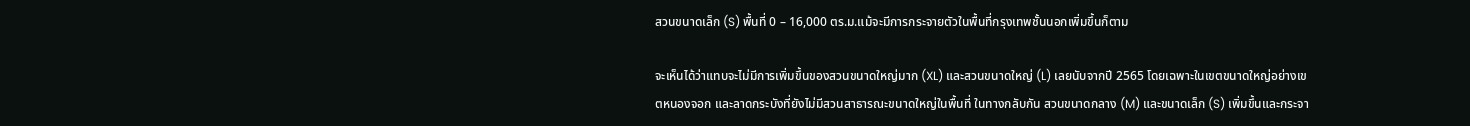สวนขนาดเล็ก (S) พื้นที่ 0 – 16,000 ตร.ม.แม้จะมีการกระจายตัวในพื้นที่กรุงเทพชั้นนอกเพิ่มขึ้นก็ตาม

จะเห็นได้ว่าแทบจะไม่มีการเพิ่มขึ้นของสวนขนาดใหญ่มาก (XL) และสวนขนาดใหญ่ (L) เลยนับจากปี 2565 โดยเฉพาะในเขตขนาดใหญ่อย่างเขตหนองจอก และลาดกระบังที่ยังไม่มีสวนสาธารณะขนาดใหญ่ในพื้นที่ ในทางกลับกัน สวนขนาดกลาง (M) และขนาดเล็ก (S) เพิ่มขึ้นและกระจา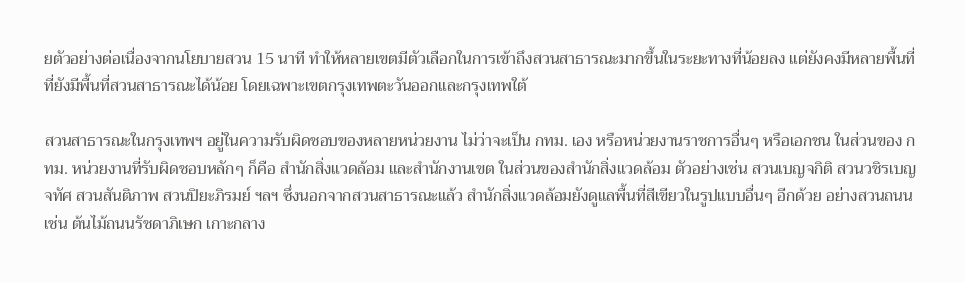ยตัวอย่างต่อเนื่องจากนโยบายสวน 15 นาที ทำให้หลายเขตมีตัวเลือกในการเข้าถึงสวนสาธารณะมากขึ้นในระยะทางที่น้อยลง แต่ยังคงมีหลายพื้นที่ที่ยังมีพื้นที่สวนสาธารณะได้น้อย โดยเฉพาะเขตกรุงเทพตะวันออกและกรุงเทพใต้

สวนสาธารณะในกรุงเทพฯ อยู่ในความรับผิดชอบของหลายหน่วยงาน ไม่ว่าจะเป็น กทม. เอง หรือหน่วยงานราชการอื่นๆ หรือเอกชน ในส่วนของ กทม. หน่วยงานที่รับผิดชอบหลักๆ ก็คือ สำนักสิ่งแวดล้อม และสำนักงานเขต ในส่วนของสำนักสิ่งแวดล้อม ตัวอย่างเช่น สวนเบญจกิติ สวนวชิรเบญจทัศ สวนสันติภาพ สวนปิยะภิรมย์ ฯลฯ ซึ่งนอกจากสวนสาธารณะแล้ว สำนักสิ่งแวดล้อมยังดูแลพื้นที่สีเขียวในรูปแบบอื่นๆ อีกด้วย อย่างสวนถนน เช่น ต้นไม้ถนนรัชดาภิเษก เกาะกลาง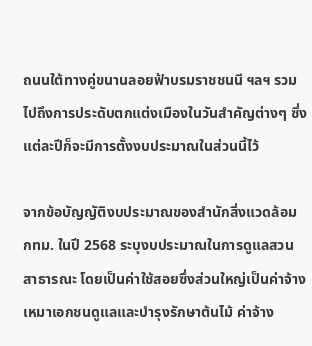ถนนใต้ทางคู่ขนานลอยฟ้าบรมราชชนนี ฯลฯ รวมไปถึงการประดับตกแต่งเมืองในวันสำคัญต่างๆ ซึ่งแต่ละปีก็จะมีการตั้งงบประมาณในส่วนนี้ไว้

จากข้อบัญญัติงบประมาณของสำนักสิ่งแวดล้อม กทม. ในปี 2568 ระบุงบประมาณในการดูแลสวนสาธารณะ โดยเป็นค่าใช้สอยซึ่งส่วนใหญ่เป็นค่าจ้างเหมาเอกชนดูแลและบำรุงรักษาต้นไม้ ค่าจ้าง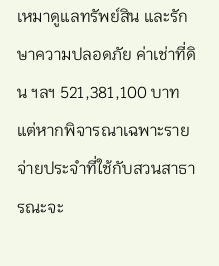เหมาดูแลทรัพย์สิน และรักษาความปลอดภัย ค่าเช่าที่ดิน ฯลฯ 521,381,100 บาท แต่หากพิจารณาเฉพาะรายจ่ายประจำที่ใช้กับสวนสาธารณะจะ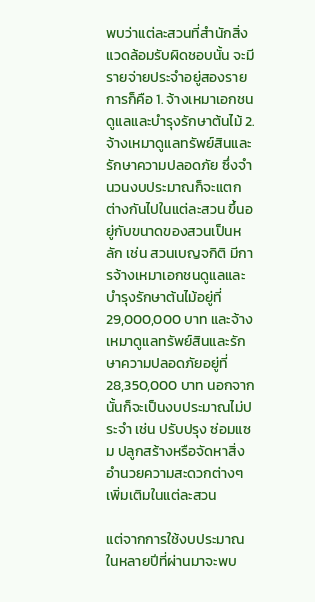พบว่าแต่ละสวนที่สำนักสิ่งแวดล้อมรับผิดชอบนั้น จะมีรายจ่ายประจำอยู่สองรายการก็คือ 1. จ้างเหมาเอกชนดูแลและบำรุงรักษาต้นไม้ 2. จ้างเหมาดูแลทรัพย์สินและรักษาความปลอดภัย ซึ่งจำนวนงบประมาณก็จะแตกต่างกันไปในแต่ละสวน ขึ้นอยู่กับขนาดของสวนเป็นหลัก เช่น สวนเบญจกิติ มีการจ้างเหมาเอกชนดูแลและบำรุงรักษาต้นไม้อยู่ที่ 29,000,000 บาท และจ้างเหมาดูแลทรัพย์สินและรักษาความปลอดภัยอยู่ที่ 28,350,000 บาท นอกจากนั้นก็จะเป็นงบประมาณไม่ประจำ เช่น ปรับปรุง ซ่อมแซม ปลูกสร้างหรือจัดหาสิ่งอำนวยความสะดวกต่างๆ เพิ่มเติมในแต่ละสวน

แต่จากการใช้งบประมาณในหลายปีที่ผ่านมาจะพบ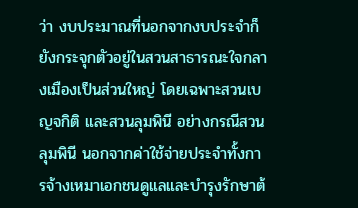ว่า งบประมาณที่นอกจากงบประจำก็ยังกระจุกตัวอยู่ในสวนสาธารณะใจกลางเมืองเป็นส่วนใหญ่ โดยเฉพาะสวนเบญจกิติ และสวนลุมพินี อย่างกรณีสวนลุมพินี นอกจากค่าใช้จ่ายประจำทั้งการจ้างเหมาเอกชนดูแลและบำรุงรักษาต้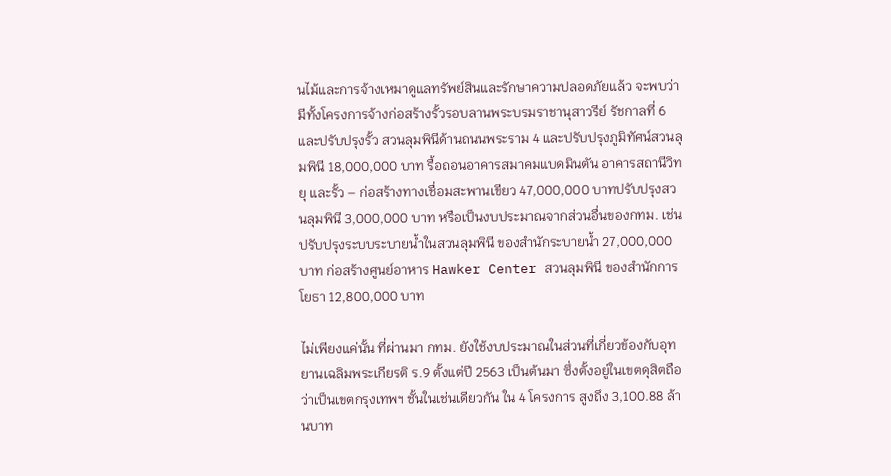นไม้และการจ้างเหมาดูแลทรัพย์สินและรักษาความปลอดภัยแล้ว จะพบว่ามีทั้งโครงการจ้างก่อสร้างรั้วรอบลานพระบรมราชานุสาวรีย์ รัชกาลที่ 6 และปรับปรุงรั้ว สวนลุมพินีด้านถนนพระราม 4 และปรับปรุงภูมิทัศน์สวนลุมพินี 18,000,000 บาท รื้อถอนอาคารสมาคมแบดมินตัน อาคารสถานีวิทยุ และรั้ว – ก่อสร้างทางเชื่อมสะพานเขียว 47,000,000 บาทปรับปรุงสวนลุมพินี 3,000,000 บาท หรือเป็นงบประมาณจากส่วนอื่นของกทม. เช่น ปรับปรุงระบบระบายน้ำในสวนลุมพินี ของสำนักระบายน้ำ 27,000,000 บาท ก่อสร้างศูนย์อาหาร Hawker Center สวนลุมพินี ของสำนักการโยธา 12,800,000 บาท

ไม่เพียงแค่นั้น ที่ผ่านมา กทม. ยังใช้งบประมาณในส่วนที่เกี่ยวข้องกับอุทยานเฉลิมพระเกียรติ ร.9 ตั้งแต่ปี 2563 เป็นต้นมา ซึ่งตั้งอยู่ในเขตดุสิตถือว่าเป็นเขตกรุงเทพฯ ชั้นในเช่นเดียวกัน ใน 4 โครงการ สูงถึง 3,100.88 ล้านบาท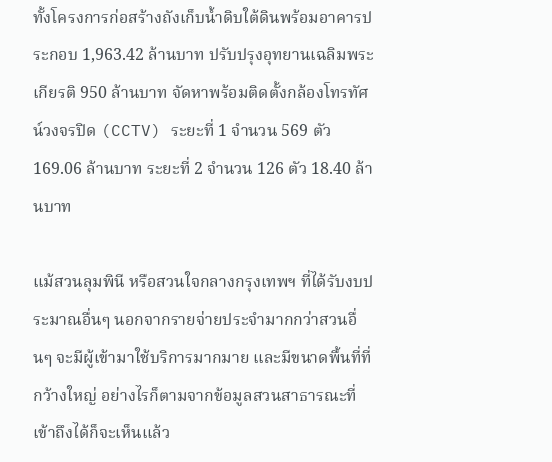ทั้งโครงการก่อสร้างถังเก็บน้ำดิบใต้ดินพร้อมอาคารประกอบ 1,963.42 ล้านบาท ปรับปรุงอุทยานเฉลิมพระเกียรติ 950 ล้านบาท จัดหาพร้อมติดตั้งกล้องโทรทัศน์วงจรปิด (CCTV) ระยะที่ 1 จำนวน 569 ตัว 169.06 ล้านบาท ระยะที่ 2 จำนวน 126 ตัว 18.40 ล้านบาท

แม้สวนลุมพินี หรือสวนใจกลางกรุงเทพฯ ที่ได้รับงบประมาณอื่นๆ นอกจากรายจ่ายประจำมากกว่าสวนอื่นๆ จะมีผู้เข้ามาใช้บริการมากมาย และมีขนาดพื้นที่ที่กว้างใหญ่ อย่างไรก็ตามจากข้อมูลสวนสาธารณะที่เข้าถึงได้ก็จะเห็นแล้ว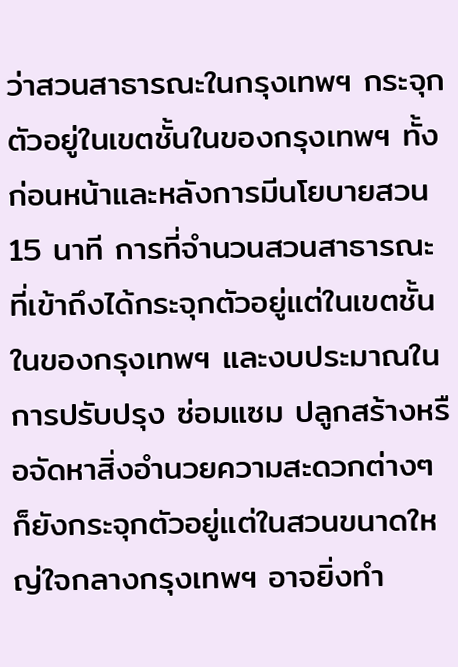ว่าสวนสาธารณะในกรุงเทพฯ กระจุกตัวอยู่ในเขตชั้นในของกรุงเทพฯ ทั้งก่อนหน้าและหลังการมีนโยบายสวน 15 นาที การที่จำนวนสวนสาธารณะที่เข้าถึงได้กระจุกตัวอยู่แต่ในเขตชั้นในของกรุงเทพฯ และงบประมาณในการปรับปรุง ซ่อมแซม ปลูกสร้างหรือจัดหาสิ่งอำนวยความสะดวกต่างๆ ก็ยังกระจุกตัวอยู่แต่ในสวนขนาดใหญ่ใจกลางกรุงเทพฯ อาจยิ่งทำ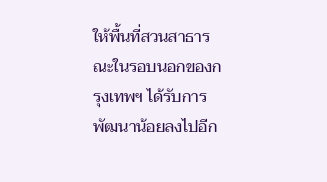ให้พื้นที่สวนสาธารณะในรอบนอกของกรุงเทพฯ ได้รับการพัฒนาน้อยลงไปอีก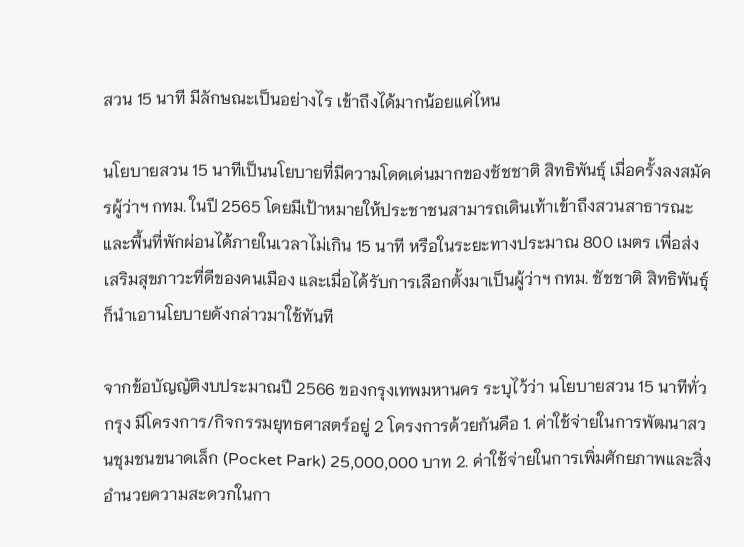สวน 15 นาที มีลักษณะเป็นอย่างไร เข้าถึงได้มากน้อยแค่ไหน

นโยบายสวน 15 นาทีเป็นนโยบายที่มีความโดดเด่นมากของชัชชาติ สิทธิพันธุ์ เมื่อครั้งลงสมัครผู้ว่าฯ กทม. ในปี 2565 โดยมีเป้าหมายให้ประชาชนสามารถเดินเท้าเข้าถึงสวนสาธารณะและพื้นที่พักผ่อนได้ภายในเวลาไม่เกิน 15 นาที หรือในระยะทางประมาณ 800 เมตร เพื่อส่งเสริมสุขภาวะที่ดีของคนเมือง และเมื่อได้รับการเลือกตั้งมาเป็นผู้ว่าฯ กทม. ชัชชาติ สิทธิพันธุ์ ก็นำเอานโยบายดังกล่าวมาใช้ทันที

จากข้อบัญญัติงบประมาณปี 2566 ของกรุงเทพมหานคร ระบุไว้ว่า นโยบายสวน 15 นาทีทั่วกรุง มีโครงการ/กิจกรรมยุทธศาสตร์อยู่ 2 โครงการด้วยกันคือ 1. ค่าใช้จ่ายในการพัฒนาสวนชุมชนขนาดเล็ก (Pocket Park) 25,000,000 บาท 2. ค่าใช้จ่ายในการเพิ่มศักยภาพและสิ่งอํานวยความสะดวกในกา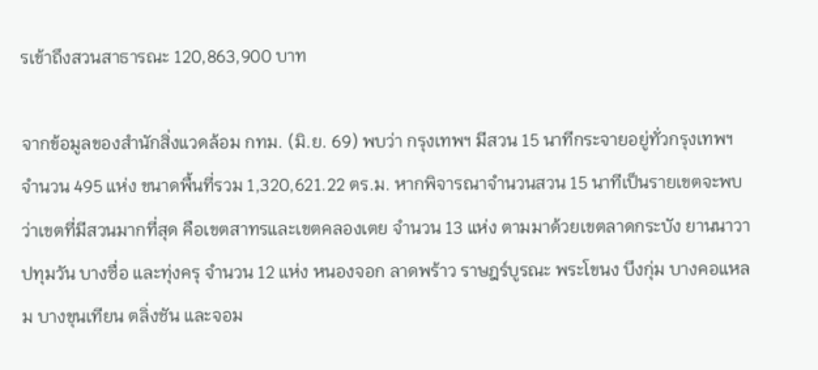รเข้าถึงสวนสาธารณะ 120,863,900 บาท

จากข้อมูลของสำนักสิ่งแวดล้อม กทม. (มิ.ย. 69) พบว่า กรุงเทพฯ มีสวน 15 นาทีกระจายอยู่ทั่วกรุงเทพฯ จำนวน 495 แห่ง ขนาดพื้นที่รวม 1,320,621.22 ตร.ม. หากพิจารณาจำนวนสวน 15 นาทีเป็นรายเขตจะพบว่าเขตที่มีสวนมากที่สุด คือเขตสาทรและเขตคลองเตย จำนวน 13 แห่ง ตามมาด้วยเขตลาดกระบัง ยานนาวา ปทุมวัน บางซื่อ และทุ่งครุ จำนวน 12 แห่ง หนองจอก ลาดพร้าว ราษฎร์บูรณะ พระโขนง บึงกุ่ม บางคอแหลม บางขุนเทียน ตลิ่งชัน และจอม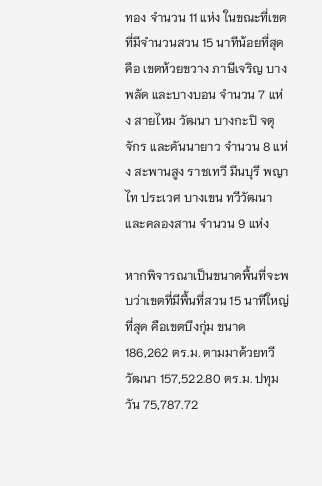ทอง จำนวน 11 แห่ง ในขณะที่เขตที่มีจำนวนสวน 15 นาทีน้อยที่สุดคือ เขตห้วยขวาง ภาษีเจริญ บางพลัด และบางบอน จำนวน 7 แห่ง สายไหม วัฒนา บางกะปิ จตุจักร และคันนายาว จำนวน 8 แห่ง สะพานสูง ราชเทวี มีนบุรี พญาไท ประเวศ บางเขน ทวีวัฒนา และคลองสาน จำนวน 9 แห่ง

หากพิจารณาเป็นขนาดพื้นที่จะพบว่าเขตที่มีพื้นที่สวน 15 นาทีใหญ่ที่สุด คือเขตบึงกุ่ม ขนาด 186,262 ตร.ม. ตามมาด้วยทวีวัฒนา 157,522.80 ตร.ม. ปทุมวัน 75,787.72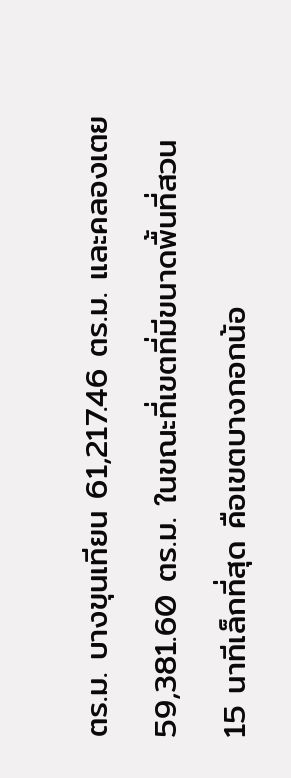ตร.ม. บางขุนเทียน 61,217.46 ตร.ม. และคลองเตย 59,381.60 ตร.ม. ในขณะที่เขตที่มีขนาดพื้นที่สวน 15 นาทีเล็กที่สุด คือเขตบางกอกน้อ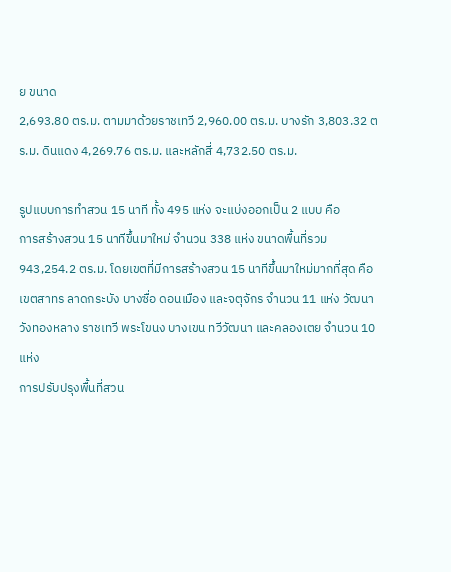ย ขนาด
2,693.80 ตร.ม. ตามมาด้วยราชเทวี 2,960.00 ตร.ม. บางรัก 3,803.32 ตร.ม. ดินแดง 4,269.76 ตร.ม. และหลักสี่ 4,732.50 ตร.ม.

รูปแบบการทำสวน 15 นาที ทั้ง 495 แห่ง จะแบ่งออกเป็น 2 แบบ คือ
การสร้างสวน 15 นาทีขึ้นมาใหม่ จำนวน 338 แห่ง ขนาดพื้นที่รวม 943,254.2 ตร.ม. โดยเขตที่มีการสร้างสวน 15 นาทีขึ้นมาใหม่มากที่สุด คือเขตสาทร ลาดกระบัง บางซื่อ ดอนเมือง และจตุจักร จำนวน 11 แห่ง วัฒนา วังทองหลาง ราชเทวี พระโขนง บางเขน ทวีวัฒนา และคลองเตย จำนวน 10 แห่ง
การปรับปรุงพื้นที่สวน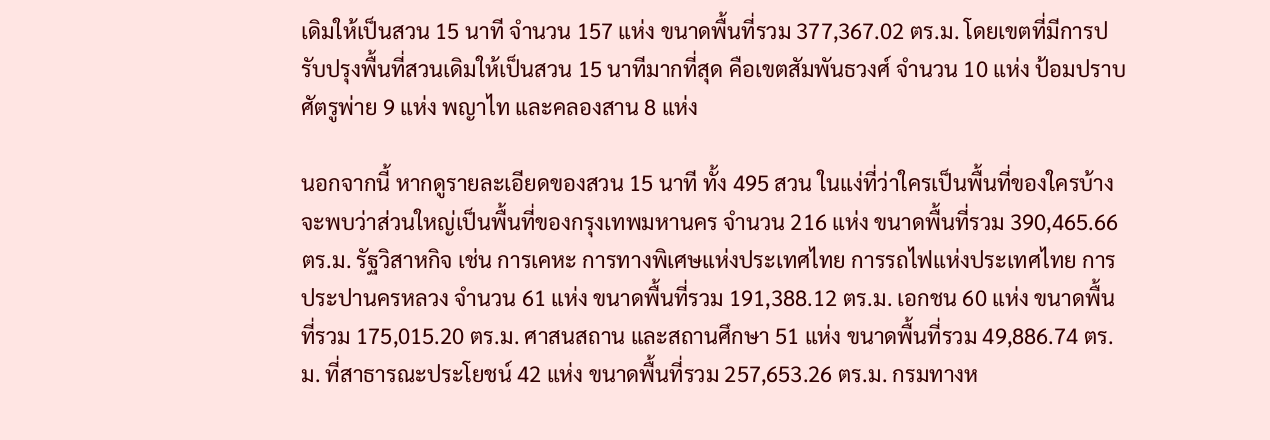เดิมให้เป็นสวน 15 นาที จำนวน 157 แห่ง ขนาดพื้นที่รวม 377,367.02 ตร.ม. โดยเขตที่มีการปรับปรุงพื้นที่สวนเดิมให้เป็นสวน 15 นาทีมากที่สุด คือเขตสัมพันธวงศ์ จำนวน 10 แห่ง ป้อมปราบศัตรูพ่าย 9 แห่ง พญาไท และคลองสาน 8 แห่ง

นอกจากนี้ หากดูรายละเอียดของสวน 15 นาที ทั้ง 495 สวน ในแง่ที่ว่าใครเป็นพื้นที่ของใครบ้าง จะพบว่าส่วนใหญ่เป็นพื้นที่ของกรุงเทพมหานคร จำนวน 216 แห่ง ขนาดพื้นที่รวม 390,465.66 ตร.ม. รัฐวิสาหกิจ เช่น การเคหะ การทางพิเศษแห่งประเทศไทย การรถไฟแห่งประเทศไทย การประปานครหลวง จำนวน 61 แห่ง ขนาดพื้นที่รวม 191,388.12 ตร.ม. เอกชน 60 แห่ง ขนาดพื้นที่รวม 175,015.20 ตร.ม. ศาสนสถาน และสถานศึกษา 51 แห่ง ขนาดพื้นที่รวม 49,886.74 ตร.ม. ที่สาธารณะประโยชน์ 42 แห่ง ขนาดพื้นที่รวม 257,653.26 ตร.ม. กรมทางห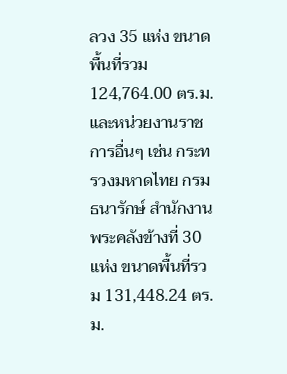ลวง 35 แห่ง ขนาดพื้นที่รวม 124,764.00 ตร.ม. และหน่วยงานราชการอื่นๆ เช่น กระทรวงมหาดไทย กรมธนารักษ์ สำนักงานพระคลังข้างที่ 30 แห่ง ขนาดพื้นที่รวม 131,448.24 ตร.ม.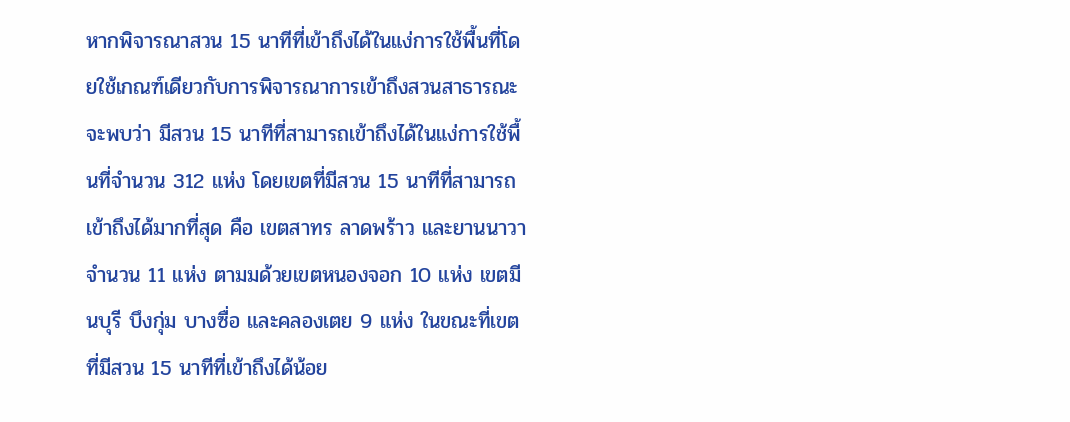หากพิจารณาสวน 15 นาทีที่เข้าถึงได้ในแง่การใช้พื้นที่โดยใช้เกณฑ์เดียวกับการพิจารณาการเข้าถึงสวนสาธารณะจะพบว่า มีสวน 15 นาทีที่สามารถเข้าถึงได้ในแง่การใช้พื้นที่จำนวน 312 แห่ง โดยเขตที่มีสวน 15 นาทีที่สามารถเข้าถึงได้มากที่สุด คือ เขตสาทร ลาดพร้าว และยานนาวา จำนวน 11 แห่ง ตามมด้วยเขตหนองจอก 10 แห่ง เขตมีนบุรี บึงกุ่ม บางซื่อ และคลองเตย 9 แห่ง ในขณะที่เขตที่มีสวน 15 นาทีที่เข้าถึงได้น้อย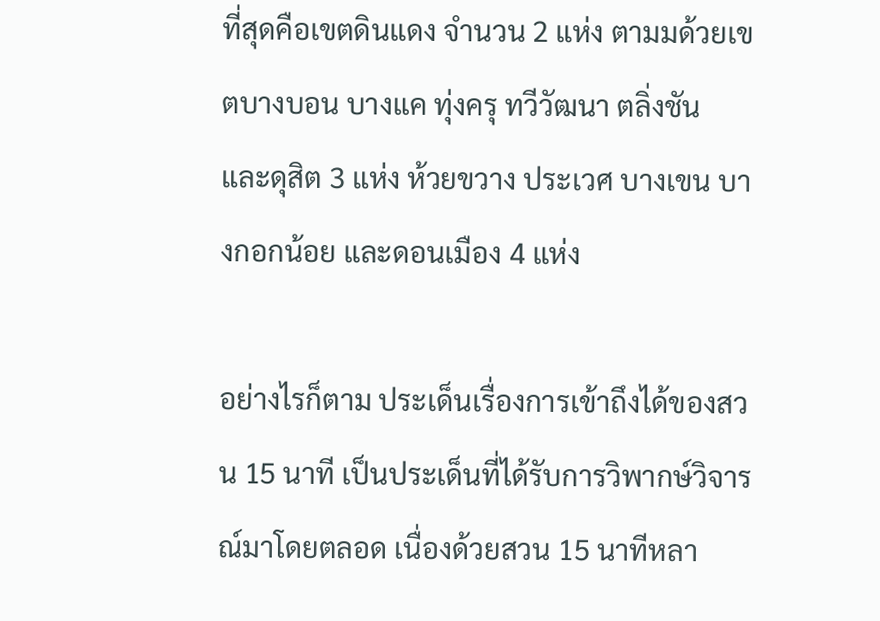ที่สุดคือเขตดินแดง จำนวน 2 แห่ง ตามมด้วยเขตบางบอน บางแค ทุ่งครุ ทวีวัฒนา ตลิ่งชัน และดุสิต 3 แห่ง ห้วยขวาง ประเวศ บางเขน บางกอกน้อย และดอนเมือง 4 แห่ง

อย่างไรก็ตาม ประเด็นเรื่องการเข้าถึงได้ของสวน 15 นาที เป็นประเด็นที่ได้รับการวิพากษ์วิจารณ์มาโดยตลอด เนื่องด้วยสวน 15 นาทีหลา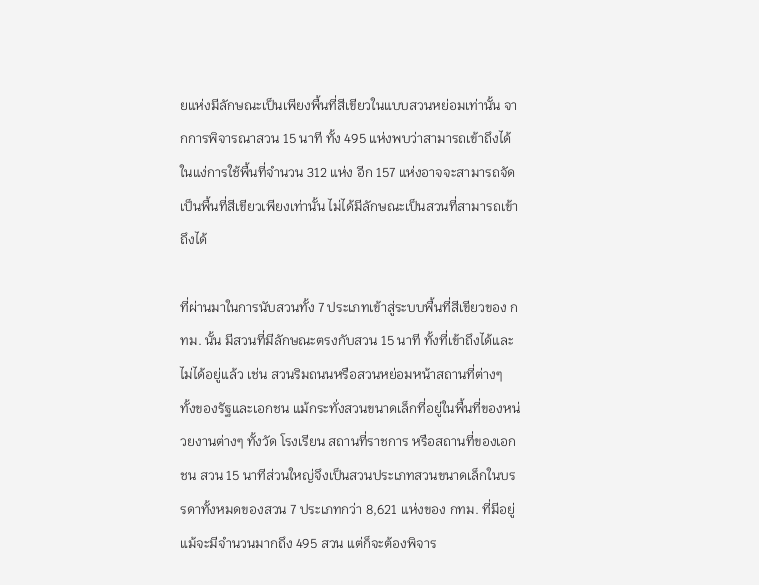ยแห่งมีลักษณะเป็นเพียงพื้นที่สีเขียวในแบบสวนหย่อมเท่านั้น จากการพิจารณาสวน 15 นาที ทั้ง 495 แห่งพบว่าสามารถเข้าถึงได้ในแง่การใช้พื้นที่จำนวน 312 แห่ง อีก 157 แห่งอาจจะสามารถจัดเป็นพื้นที่สีเขียวเพียงเท่านั้น ไม่ได้มีลักษณะเป็นสวนที่สามารถเข้าถึงได้

ที่ผ่านมาในการนับสวนทั้ง 7 ประเภทเข้าสู่ระบบพื้นที่สีเขียวของ กทม. นั้น มีสวนที่มีลักษณะตรงกับสวน 15 นาที ทั้งที่เข้าถึงได้และไม่ได้อยู่แล้ว เช่น สวนริมถนนหรือสวนหย่อมหน้าสถานที่ต่างๆ ทั้งของรัฐและเอกชน แม้กระทั่งสวนขนาดเล็กที่อยู่ในพื้นที่ของหน่วยงานต่างๆ ทั้งวัด โรงเรียน สถานที่ราชการ หรือสถานที่ของเอกชน สวน 15 นาทีส่วนใหญ่จึงเป็นสวนประเภทสวนขนาดเล็กในบรรดาทั้งหมดของสวน 7 ประเภทกว่า 8,621 แห่งของ กทม. ที่มีอยู่ แม้จะมีจำนวนมากถึง 495 สวน แต่ก็จะต้องพิจาร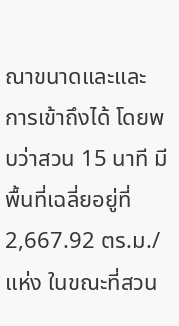ณาขนาดและและการเข้าถึงได้ โดยพบว่าสวน 15 นาที มีพื้นที่เฉลี่ยอยู่ที่ 2,667.92 ตร.ม./แห่ง ในขณะที่สวน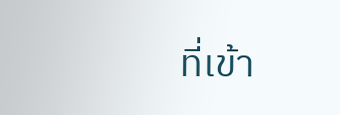ที่เข้า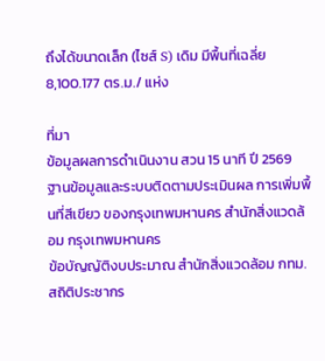ถึงได้ขนาดเล็ก (ไซส์ S) เดิม มีพื้นที่เฉลี่ย 8,100.177 ตร.ม./ แห่ง

ที่มา
ข้อมูลผลการดำเนินงาน สวน 15 นาที ปี 2569
ฐานข้อมูลและระบบติดตามประเมินผล การเพิ่มพื้นที่สีเขียว ของกรุงเทพมหานคร สำนักสิ่งแวดล้อม กรุงเทพมหานคร
ข้อบัญญัติงบประมาณ สำนักสิ่งแวดล้อม กทม.
สถิติประชากร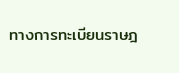ทางการทะเบียนราษฎ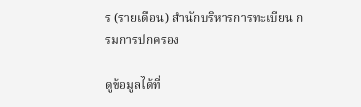ร (รายเดือน) สำนักบริหารการทะเบียน กรมการปกครอง

ดูข้อมูลได้ที่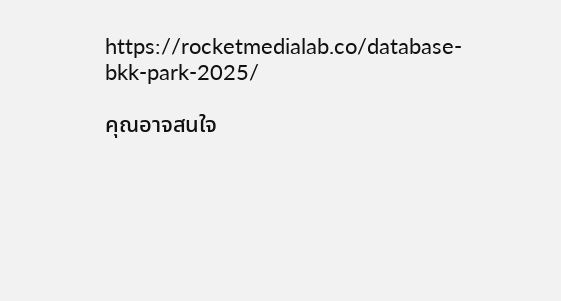https://rocketmedialab.co/database-bkk-park-2025/

คุณอาจสนใจ